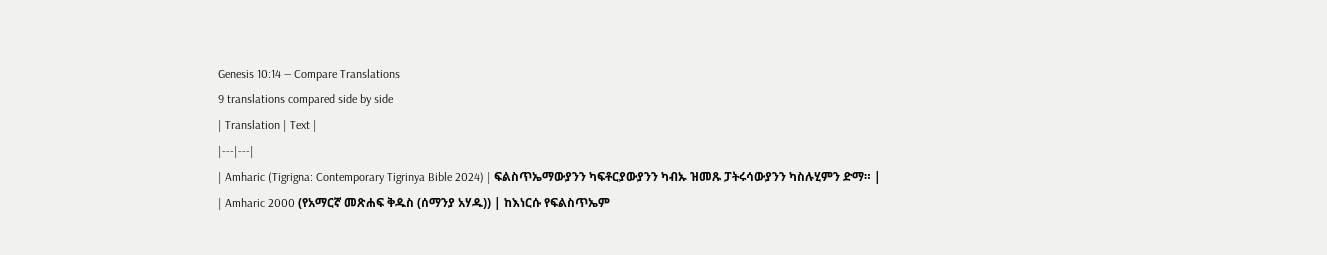Genesis 10:14 — Compare Translations
9 translations compared side by side
| Translation | Text |
|---|---|
| Amharic (Tigrigna: Contemporary Tigrinya Bible 2024) | ፍልስጥኤማውያንን ካፍቶርያውያንን ካብኡ ዝመጹ ፓትሩሳውያንን ካስሉሂምን ድማ። |
| Amharic 2000 (የአማርኛ መጽሐፍ ቅዱስ (ሰማንያ አሃዱ)) | ከእነርሱ የፍልስጥኤም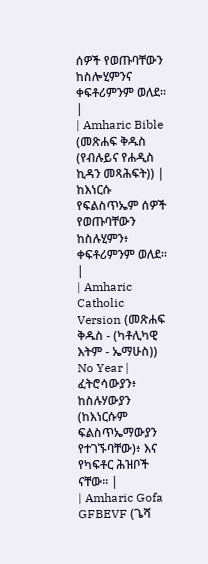ሰዎች የወጡባቸውን ከስሎሂምንና ቀፍቶሪምንም ወለደ። |
| Amharic Bible (መጽሐፍ ቅዱስ (የብሉይና የሐዲስ ኪዳን መጻሕፍት)) | ከእነርሱ የፍልስጥኤም ሰዎች የወጡባቸውን ከስሉሂምን፥ ቀፍቶሪምንም ወለደ። |
| Amharic Catholic Version (መጽሐፍ ቅዱስ - (ካቶሊካዊ እትም - ኤማሁስ)) No Year | ፈትሮሳውያን፥ ከስሉሃውያን (ከእነርሱም ፍልስጥኤማውያን የተገኙባቸው)፥ እና የካፍቶር ሕዝቦች ናቸው። |
| Amharic Gofa GFBEVF (ጌሻ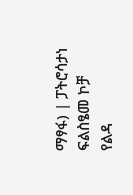ማፃፋ) | ፓትሮሳታነ ፍልስፄመ ኮቻ የልዳ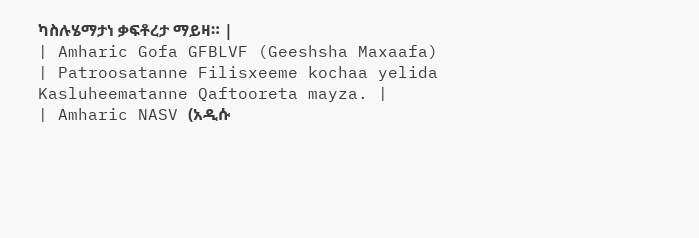ካስሉሄማታነ ቃፍቶረታ ማይዛ። |
| Amharic Gofa GFBLVF (Geeshsha Maxaafa) | Patroosatanne Filisxeeme kochaa yelida Kasluheematanne Qaftooreta mayza. |
| Amharic NASV (አዲሱ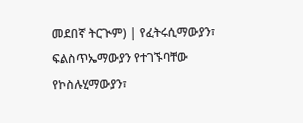መደበኛ ትርጒም) | የፈትሩሲማውያን፣ ፍልስጥኤማውያን የተገኙባቸው የኮስሉሂማውያን፣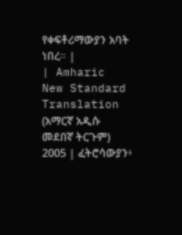የቀፍቶሪማውያን አባት ነበረ። |
| Amharic New Standard Translation (አማርኛ አዲሱ መደበኛ ትርጉም) 2005 | ፈትሮሳውያን፥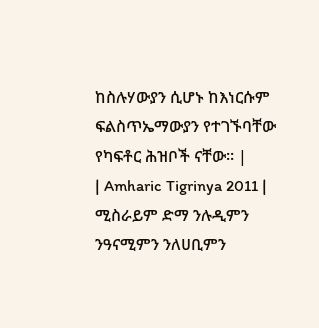ከስሉሃውያን ሲሆኑ ከእነርሱም ፍልስጥኤማውያን የተገኙባቸው የካፍቶር ሕዝቦች ናቸው። |
| Amharic Tigrinya 2011 | ሚስራይም ድማ ንሉዲምን ንዓናሚምን ንለሀቢምን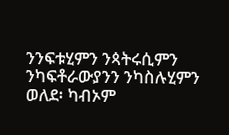ንንፍቱሂምን ንጳትሩሲምን ንካፍቶራውያንን ንካስሉሂምን ወለደ፡ ካብኦም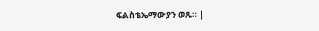ፍልስቴኤማውያን ወጹ። |